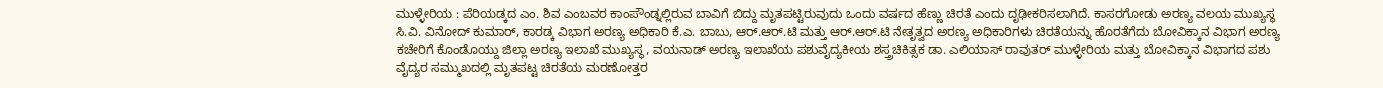ಮುಳ್ಳೇರಿಯ : ಪೆರಿಯಡ್ಕದ ಎಂ. ಶಿವ ಎಂಬವರ ಕಾಂಪೌಂಡ್ನಲ್ಲಿರುವ ಬಾವಿಗೆ ಬಿದ್ದು ಮೃತಪಟ್ಟಿರುವುದು ಒಂದು ವರ್ಷದ ಹೆಣ್ಣು ಚಿರತೆ ಎಂದು ದೃಢೀಕರಿಸಲಾಗಿದೆ. ಕಾಸರಗೋಡು ಅರಣ್ಯ ವಲಯ ಮುಖ್ಯಸ್ಥ ಸಿ.ವಿ. ವಿನೋದ್ ಕುಮಾರ್, ಕಾರಡ್ಕ ವಿಭಾಗ ಅರಣ್ಯ ಅಧಿಕಾರಿ ಕೆ.ಎ. ಬಾಬು, ಆರ್.ಆರ್.ಟಿ ಮತ್ತು ಆರ್.ಆರ್.ಟಿ ನೇತೃತ್ವದ ಅರಣ್ಯ ಅಧಿಕಾರಿಗಳು ಚಿರತೆಯನ್ನು ಹೊರತೆಗೆದು ಬೋವಿಕ್ಕಾನ ವಿಭಾಗ ಅರಣ್ಯ ಕಚೇರಿಗೆ ಕೊಂಡೊಯ್ದು ಜಿಲ್ಲಾ ಅರಣ್ಯ ಇಲಾಖೆ ಮುಖ್ಯಸ್ಥ, ವಯನಾಡ್ ಅರಣ್ಯ ಇಲಾಖೆಯ ಪಶುವೈದ್ಯಕೀಯ ಶಸ್ತ್ರಚಿಕಿತ್ಸಕ ಡಾ. ಎಲಿಯಾಸ್ ರಾವುತರ್ ಮುಳ್ಳೇರಿಯ ಮತ್ತು ಬೋವಿಕ್ಕಾನ ವಿಭಾಗದ ಪಶು ವೈದ್ಯರ ಸಮ್ಮುಖದಲ್ಲಿ ಮೃತಪಟ್ಟ ಚಿರತೆಯ ಮರಣೋತ್ತರ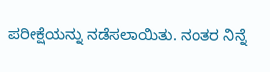ಪರೀಕ್ಷೆಯನ್ನು ನಡೆಸಲಾಯಿತು. ನಂತರ ನಿನ್ನೆ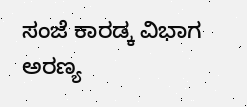ಸಂಜೆ ಕಾರಡ್ಕ ವಿಭಾಗ ಅರಣ್ಯ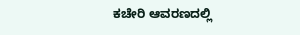ಕಚೇರಿ ಆವರಣದಲ್ಲಿ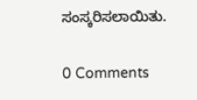ಸಂಸ್ಕರಿಸಲಾಯಿತು.

0 Comments